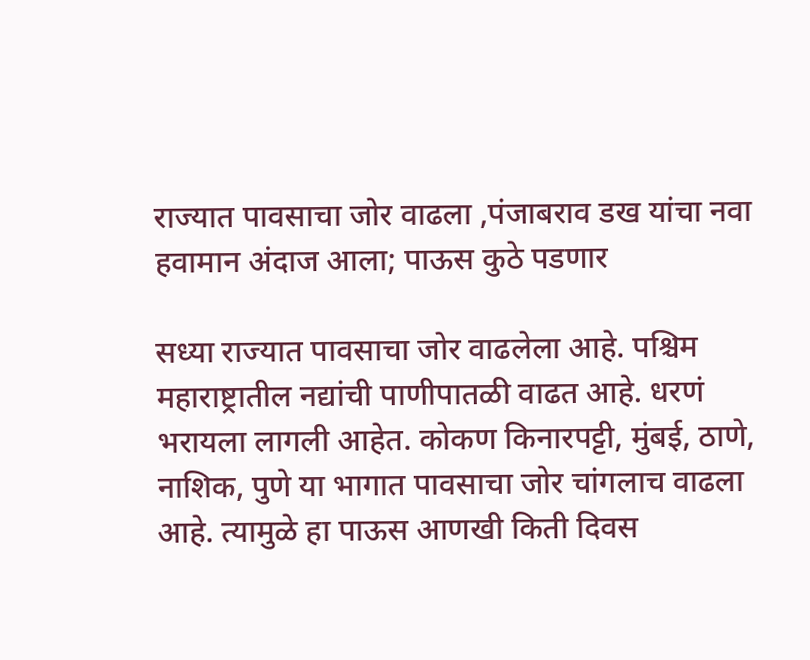राज्यात पावसाचा जोर वाढला ,पंजाबराव डख यांचा नवा हवामान अंदाज आला; पाऊस कुठे पडणार

सध्या राज्यात पावसाचा जोर वाढलेला आहे. पश्चिम महाराष्ट्रातील नद्यांची पाणीपातळी वाढत आहे. धरणं भरायला लागली आहेत. कोकण किनारपट्टी, मुंबई, ठाणे, नाशिक, पुणे या भागात पावसाचा जोर चांगलाच वाढला आहे. त्यामुळे हा पाऊस आणखी किती दिवस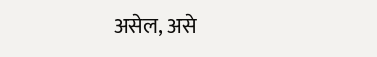असेल, असे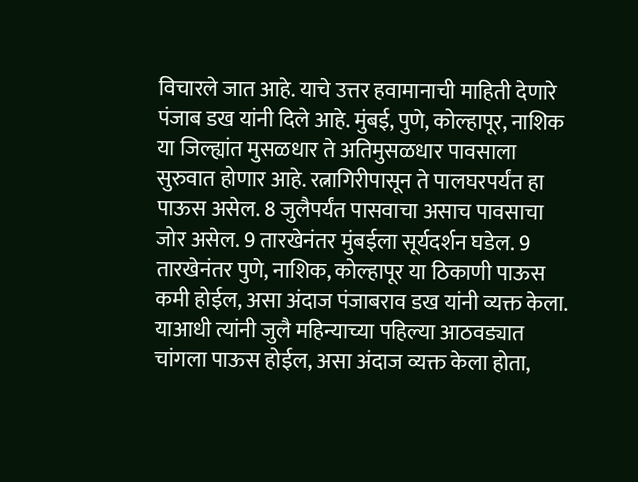विचारले जात आहे. याचे उत्तर हवामानाची माहिती देणारे पंजाब डख यांनी दिले आहे. मुंबई, पुणे, कोल्हापूर, नाशिक या जिल्ह्यांत मुसळधार ते अतिमुसळधार पावसाला सुरुवात होणार आहे. रत्नागिरीपासून ते पालघरपर्यंत हा पाऊस असेल. 8 जुलैपर्यंत पासवाचा असाच पावसाचा जोर असेल. 9 तारखेनंतर मुंबईला सूर्यदर्शन घडेल. 9 तारखेनंतर पुणे, नाशिक, कोल्हापूर या ठिकाणी पाऊस कमी होईल, असा अंदाज पंजाबराव डख यांनी व्यक्त केला. याआधी त्यांनी जुलै महिन्याच्या पहिल्या आठवड्यात चांगला पाऊस होईल, असा अंदाज व्यक्त केला होता,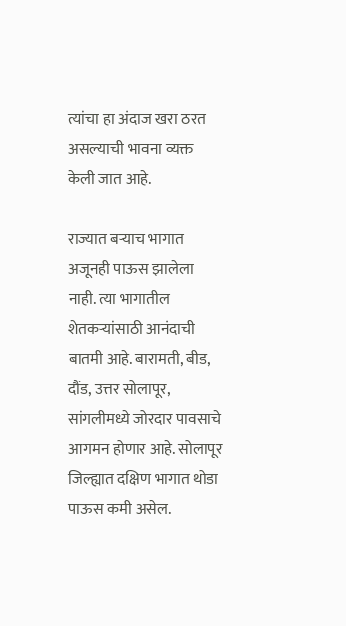त्यांचा हा अंदाज खरा ठरत असल्याची भावना व्यक्त केली जात आहे.

राज्यात बऱ्याच भागात अजूनही पाऊस झालेला नाही. त्या भागातील शेतकऱ्यांसाठी आनंदाची बातमी आहे. बारामती, बीड, दौंड, उत्तर सोलापूर, सांगलीमध्ये जोरदार पावसाचे आगमन होणार आहे. सोलापूर जिल्ह्यात दक्षिण भागात थोडा पाऊस कमी असेल.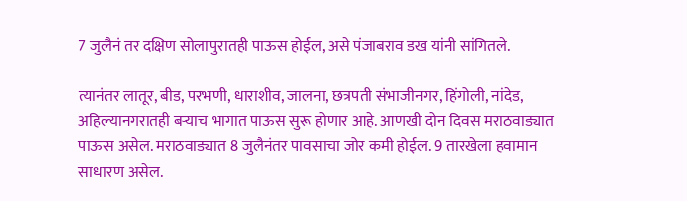7 जुलैनं तर दक्षिण सोलापुरातही पाऊस होईल, असे पंजाबराव डख यांनी सांगितले.

त्यानंतर लातूर, बीड, परभणी, धाराशीव, जालना, छत्रपती संभाजीनगर, हिंगोली, नांदेड, अहिल्यानगरातही बऱ्याच भागात पाऊस सुरू होणार आहे. आणखी दोन दिवस मराठवाड्यात पाऊस असेल. मराठवाड्यात 8 जुलैनंतर पावसाचा जोर कमी होईल. 9 तारखेला हवामान साधारण असेल.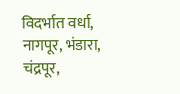विदर्भात वर्धा, नागपूर, भंडारा, चंद्रपूर,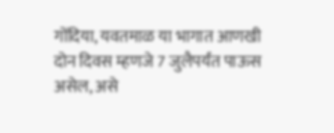गोंदिया, यवतमाळ या भागात आणखी दोन दिवस म्हणजे 7 जुलैपर्यंत पाऊस असेल, असे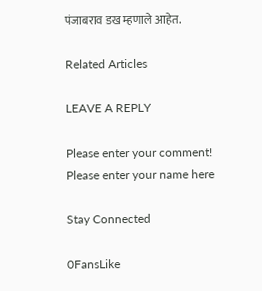पंजाबराव डख म्हणाले आहेत.

Related Articles

LEAVE A REPLY

Please enter your comment!
Please enter your name here

Stay Connected

0FansLike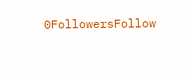0FollowersFollow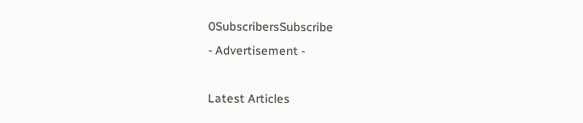0SubscribersSubscribe
- Advertisement -

Latest Articles